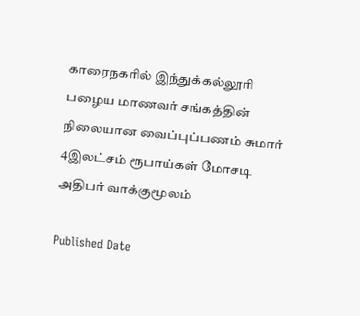காரைநகரில் இந்துக்கல்லூரி பழைய மாணவர் சங்கத்தின் நிலையான வைப்புப்பணம் சுமார் 4இலட்சம் ரூபாய்கள் மோசடி அதிபர் வாக்குமூலம்

Published Date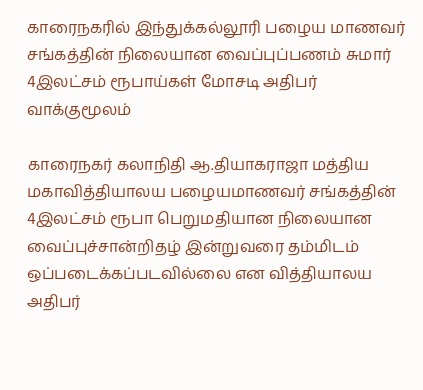காரைநகரில் இந்துக்கல்லூரி பழைய மாணவர் சங்கத்தின் நிலையான வைப்புப்பணம் சுமார் 4இலட்சம் ரூபாய்கள் மோசடி அதிபர் வாக்குமூலம்

காரைநகர் கலாநிதி ஆ.தியாகராஜா மத்திய மகாவித்தியாலய பழையமாணவர் சங்கத்தின் 4இலட்சம் ரூபா பெறுமதியான நிலையான வைப்புச்சான்றிதழ் இன்றுவரை தம்மிடம் ஒப்படைக்கப்படவில்லை என வித்தியாலய அதிபர்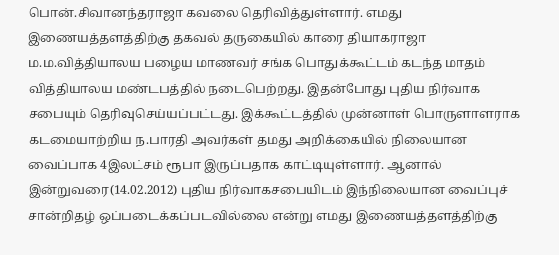பொன்.சிவானந்தராஜா கவலை தெரிவித்துள்ளார். எமது இணையத்தளத்திற்கு தகவல் தருகையில் காரை தியாகராஜா ம.ம.வித்தியாலய பழைய மாணவர் சங்க பொதுக்கூட்டம் கடந்த மாதம் வித்தியாலய மண்டபத்தில் நடைபெற்றது. இதன்போது புதிய நிர்வாக சபையும் தெரிவுசெய்யப்பட்டது. இக்கூட்டத்தில் முன்னாள் பொருளாளராக கடமையாற்றிய ந.பாரதி அவர்கள் தமது அறிக்கையில் நிலையான வைப்பாக 4இலட்சம் ரூபா இருப்பதாக காட்டியுள்ளார். ஆனால் இன்றுவரை(14.02.2012) புதிய நிர்வாகசபையிடம் இந்நிலையான வைப்புச் சான்றிதழ் ஒப்படைக்கப்படவில்லை என்று எமது இணையத்தளத்திற்கு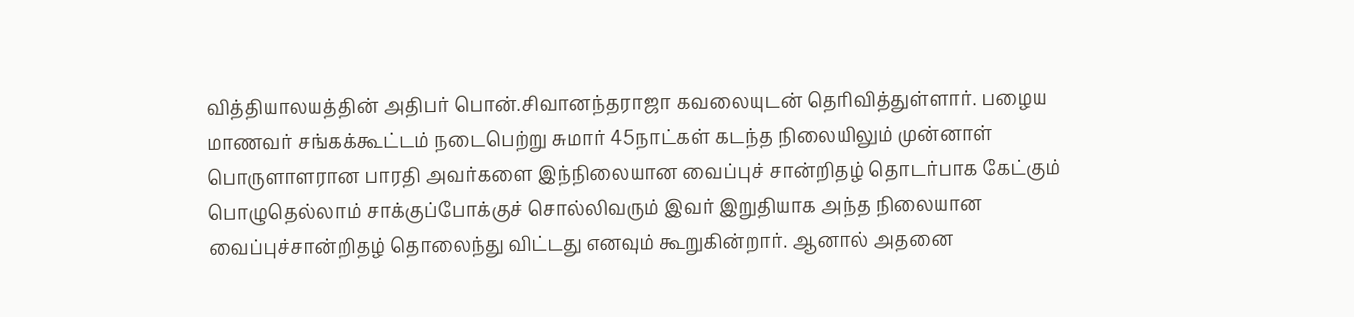வித்தியாலயத்தின் அதிபர் பொன்.சிவானந்தராஜா கவலையுடன் தெரிவித்துள்ளார். பழைய மாணவர் சங்கக்கூட்டம் நடைபெற்று சுமார் 45நாட்கள் கடந்த நிலையிலும் முன்னாள் பொருளாளரான பாரதி அவர்களை இந்நிலையான வைப்புச் சான்றிதழ் தொடர்பாக கேட்கும் பொழுதெல்லாம் சாக்குப்போக்குச் சொல்லிவரும் இவர் இறுதியாக அந்த நிலையான வைப்புச்சான்றிதழ் தொலைந்து விட்டது எனவும் கூறுகின்றார். ஆனால் அதனை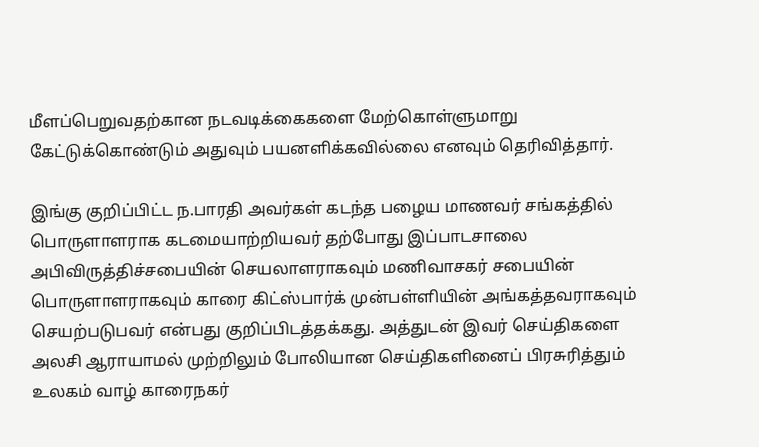மீளப்பெறுவதற்கான நடவடிக்கைகளை மேற்கொள்ளுமாறு கேட்டுக்கொண்டும் அதுவும் பயனளிக்கவில்லை எனவும் தெரிவித்தார்.

இங்கு குறிப்பிட்ட ந.பாரதி அவர்கள் கடந்த பழைய மாணவர் சங்கத்தில் பொருளாளராக கடமையாற்றியவர் தற்போது இப்பாடசாலை அபிவிருத்திச்சபையின் செயலாளராகவும் மணிவாசகர் சபையின் பொருளாளராகவும் காரை கிட்ஸ்பார்க் முன்பள்ளியின் அங்கத்தவராகவும் செயற்படுபவர் என்பது குறிப்பிடத்தக்கது. அத்துடன் இவர் செய்திகளை அலசி ஆராயாமல் முற்றிலும் போலியான செய்திகளினைப் பிரசுரித்தும் உலகம் வாழ் காரைநகர்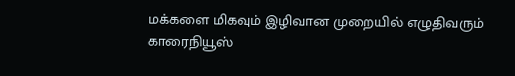மக்களை மிகவும் இழிவான முறையில் எழுதிவரும் காரைநியூஸ்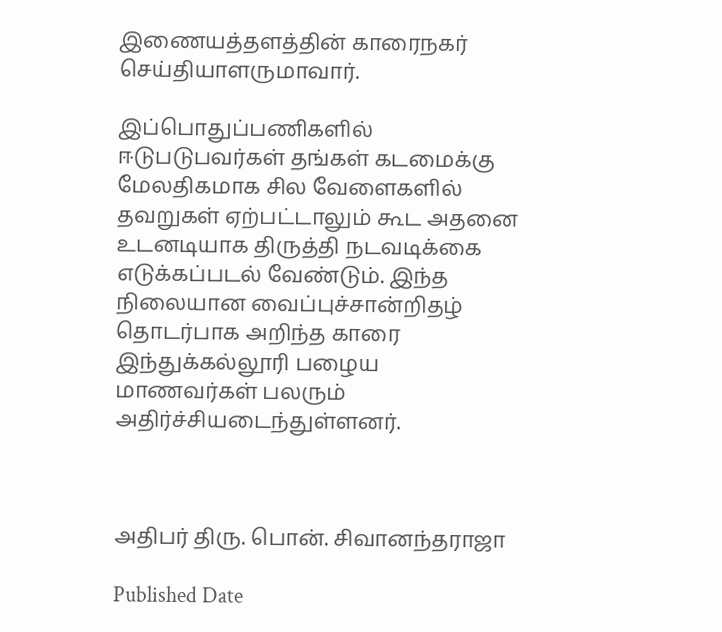இணையத்தளத்தின் காரைநகர் செய்தியாளருமாவார்.

இப்பொதுப்பணிகளில் ஈடுபடுபவர்கள் தங்கள் கடமைக்கு மேலதிகமாக சில வேளைகளில் தவறுகள் ஏற்பட்டாலும் கூட அதனை உடனடியாக திருத்தி நடவடிக்கை எடுக்கப்படல் வேண்டும். இந்த நிலையான வைப்புச்சான்றிதழ் தொடர்பாக அறிந்த காரை இந்துக்கல்லூரி பழைய மாணவர்கள் பலரும் அதிர்ச்சியடைந்துள்ளனர்.



அதிபர் திரு. பொன். சிவானந்தராஜா

Published Date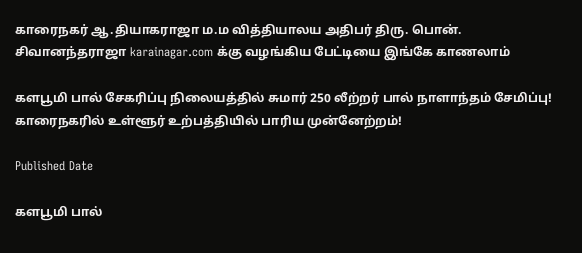காரைநகர் ஆ.தியாகராஜா ம.ம வித்தியாலய அதிபர் திரு. பொன். சிவானந்தராஜா karainagar.com க்கு வழங்கிய பேட்டியை இங்கே காணலாம்

களபூமி பால் சேகரிப்பு நிலையத்தில் சுமார் 250 லீற்றர் பால் நாளாந்தம் சேமிப்பு! காரைநகரில் உள்ளூர் உற்பத்தியில் பாரிய முன்னேற்றம்!

Published Date

களபூமி பால்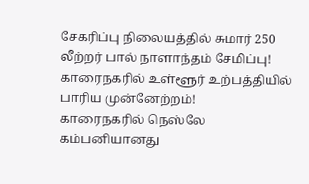சேகரிப்பு நிலையத்தில் சுமார் 250 லீற்றர் பால் நாளாந்தம் சேமிப்பு! காரைநகரில் உள்ளூர் உற்பத்தியில் பாரிய முன்னேற்றம்!
காரைநகரில் நெஸ்லே கம்பனியானது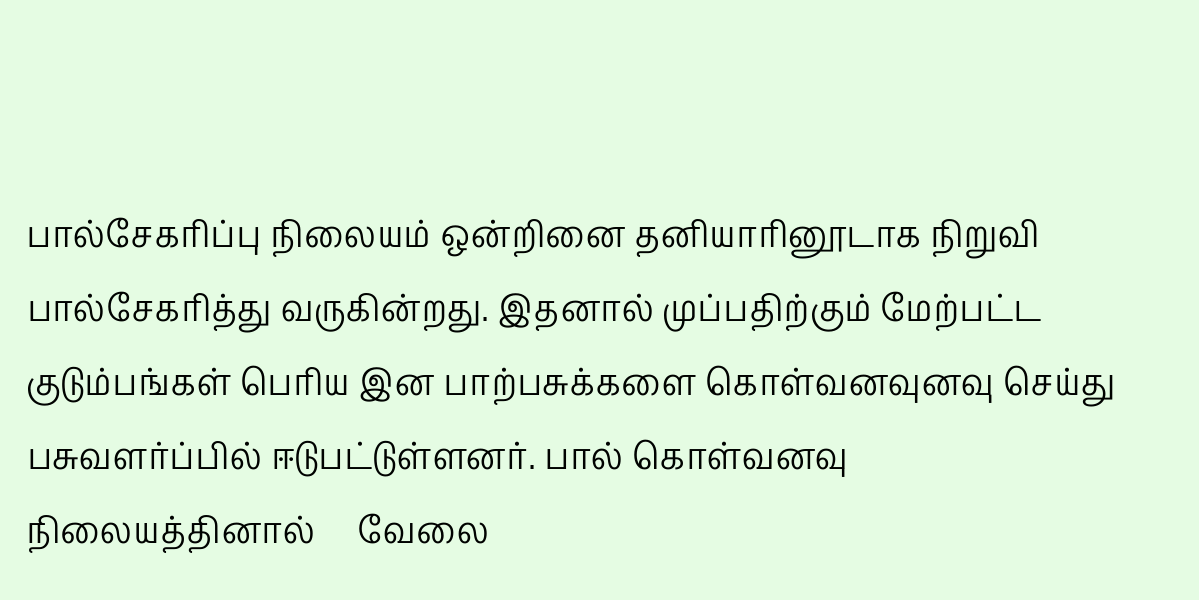பால்சேகரிப்பு நிலையம் ஒன்றினை தனியாரினூடாக நிறுவி பால்சேகரித்து வருகின்றது. இதனால் முப்பதிற்கும் மேற்பட்ட குடும்பங்கள் பெரிய இன பாற்பசுக்களை கொள்வனவுனவு செய்து பசுவளர்ப்பில் ஈடுபட்டுள்ளனர். பால் கொள்வனவு நிலையத்தினால்     வேலை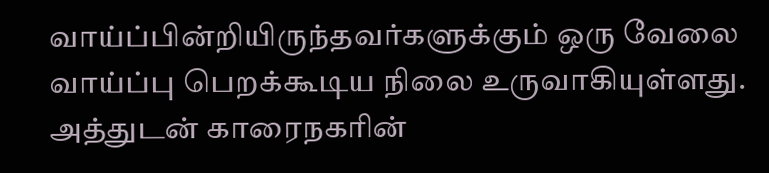வாய்ப்பின்றியிருந்தவர்களுக்கும் ஒரு வேலை வாய்ப்பு பெறக்கூடிய நிலை உருவாகியுள்ளது. அத்துடன் காரைநகரின்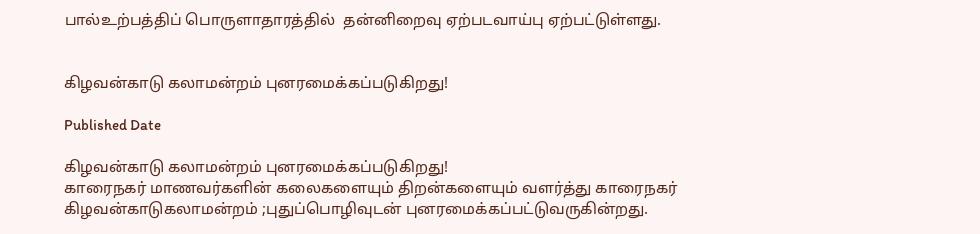பால்உற்பத்திப் பொருளாதாரத்தில்  தன்னிறைவு ஏற்படவாய்பு ஏற்பட்டுள்ளது.


கிழவன்காடு கலாமன்றம் புனரமைக்கப்படுகிறது!

Published Date

கிழவன்காடு கலாமன்றம் புனரமைக்கப்படுகிறது!
காரைநகர் மாணவர்களின் கலைகளையும் திறன்களையும் வளர்த்து காரைநகர் கிழவன்காடுகலாமன்றம் ;புதுப்பொழிவுடன் புனரமைக்கப்பட்டுவருகின்றது.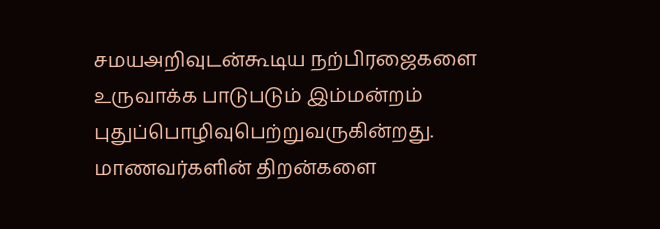சமயஅறிவுடன்கூடிய நற்பிரஜைகளை உருவாக்க பாடுபடும் இம்மன்றம் புதுப்பொழிவுபெற்றுவருகின்றது. மாணவர்களின் திறன்களை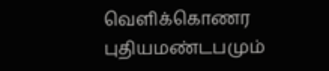வெளிக்கொணர புதியமண்டபமும்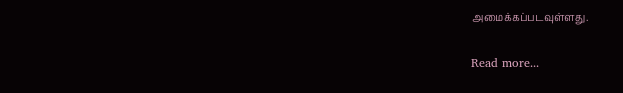அமைக்கப்படவுள்ளது.

Read more...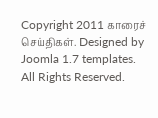Copyright 2011 காரைச் செய்திகள். Designed by Joomla 1.7 templates. All Rights Reserved.